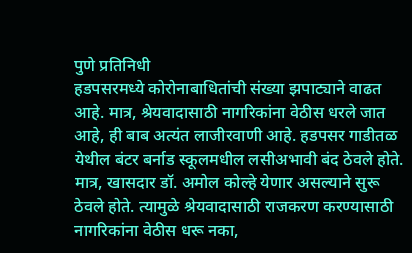पुणे प्रतिनिधी
हडपसरमध्ये कोरोनाबाधितांची संख्या झपाट्याने वाढत आहे. मात्र, श्रेयवादासाठी नागरिकांना वेठीस धरले जात आहे, ही बाब अत्यंत लाजीरवाणी आहे. हडपसर गाडीतळ येथील बंटर बर्नाड स्कूलमधील लसीअभावी बंद ठेवले होते. मात्र, खासदार डॉ. अमोल कोल्हे येणार असल्याने सुरू ठेवले होते. त्यामुळे श्रेयवादासाठी राजकरण करण्यासाठी नागरिकांना वेठीस धरू नका,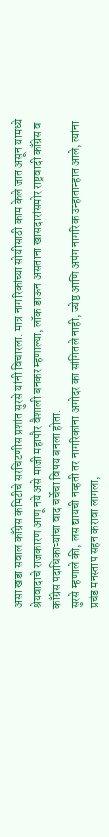असा खडा सवाल काँग्रेस कमिटीचे सरचिटणीस प्रशांत सुरसे यांनी विचारला. मात्र नागरिकांच्या सोयीसाठी काम केले जात असून यामध्ये श्रेयवादाचे राजकारण आणू नये असे माजी महापौर वैशाली बनकर म्हणाल्या, लॉक डाऊन असताना खासदारांसमोर राष्ट्रवादी काँग्रेस व काँग्रेस पदाधिकाऱ्यांचा वाद चर्चेचा विषय बनला होता.
सुरसे म्हणाले की, लस द्यायची नव्हती तर नागरिकांना अगोदर का सांगितले नाही, ज्येष्ठ आणि अपंग नागरिक उन्हातान्हात आले, त्यांना प्रचंड मनस्ताप सहन करावा लागला,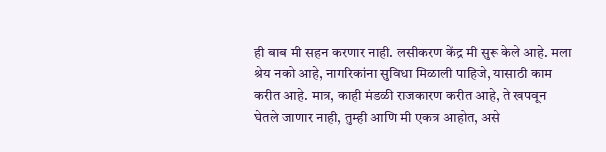ही बाब मी सहन करणार नाही. लसीकरण केंद्र मी सुरू केले आहे. मला श्रेय नको आहे, नागरिकांना सुविधा मिळाली पाहिजे, यासाठी काम करीत आहे. मात्र, काही मंडळी राजकारण करीत आहे, ते खपवून घेतले जाणार नाही, तुम्ही आणि मी एकत्र आहोत, असे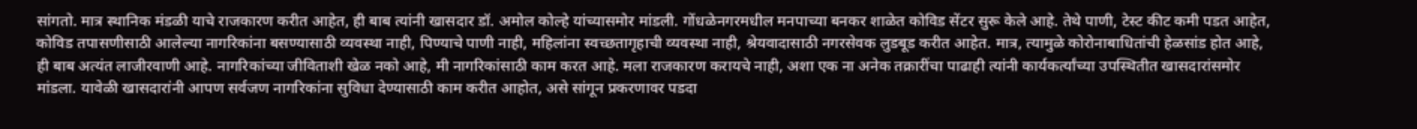सांगतो. मात्र स्थानिक मंडळी याचे राजकारण करीत आहेत, ही बाब त्यांनी खासदार डॉ. अमोल कोल्हे यांच्यासमोर मांडली. गोंधळेनगरमधील मनपाच्या बनकर शाळेत कोविड सेंटर सुरू केले आहे. तेथे पाणी, टेस्ट कीट कमी पडत आहेत, कोविड तपासणीसाठी आलेल्या नागरिकांना बसण्यासाठी व्यवस्था नाही, पिण्याचे पाणी नाही, महिलांना स्वच्छतागृहाची व्यवस्था नाही, श्रेयवादासाठी नगरसेवक लुडबूड करीत आहेत. मात्र, त्यामुळे कोरोनाबाधितांची हेळसांड होत आहे, ही बाब अत्यंत लाजीरवाणी आहे. नागरिकांच्या जीविताशी खेळ नको आहे, मी नागरिकांसाठी काम करत आहे. मला राजकारण करायचे नाही, अशा एक ना अनेक तक्रारींचा पाढाही त्यांनी कार्यकर्त्यांच्या उपस्थितीत खासदारांसमोर मांडला. यावेळी खासदारांनी आपण सर्वजण नागरिकांना सुविधा देण्यासाठी काम करीत आहोत, असे सांगून प्रकरणावर पडदा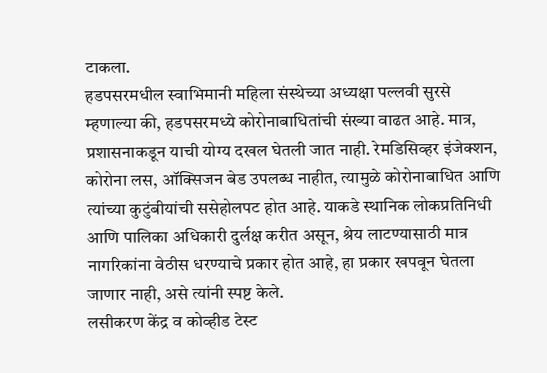टाकला.
हडपसरमधील स्वाभिमानी महिला संस्थेच्या अध्यक्षा पल्लवी सुरसे म्हणाल्या की, हडपसरमध्ये कोरोनाबाधितांची संख्या वाढत आहे. मात्र, प्रशासनाकडून याची योग्य दखल घेतली जात नाही. रेमडिसिव्हर इंजेक्शन, कोरोना लस, ऑक्सिजन बेड उपलब्ध नाहीत, त्यामुळे कोरोनाबाधित आणि त्यांच्या कुटुंबीयांची ससेहोलपट होत आहे. याकडे स्थानिक लोकप्रतिनिधी आणि पालिका अधिकारी दुर्लक्ष करीत असून, श्रेय लाटण्यासाठी मात्र नागरिकांना वेठीस धरण्याचे प्रकार होत आहे, हा प्रकार खपवून घेतला जाणार नाही, असे त्यांनी स्पष्ट केले.
लसीकरण केंद्र व कोव्हीड टेस्ट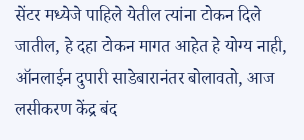सेंटर मध्येजे पाहिले येतील त्यांना टोकन दिले जातील, हे दहा टोकन मागत आहेत हे योग्य नाही, ऑनलाईन दुपारी साडेबारानंतर बोलावतो, आज लसीकरण केंद्र बंद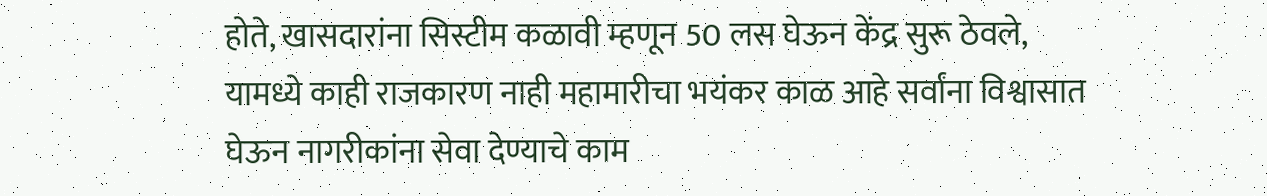होते, खासदारांना सिस्टीम कळावी म्हणून 50 लस घेऊन केंद्र सुरू ठेवले, यामध्ये काही राजकारण नाही महामारीचा भयंकर काळ आहे सर्वांना विश्वासात घेऊन नागरीकांना सेवा देण्याचे काम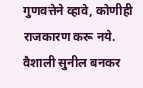गुणवत्तेने व्हावे, कोणीही राजकारण करू नये.
वैशाली सुनील बनकर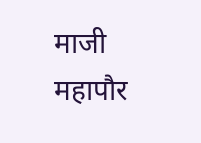माजी महापौर